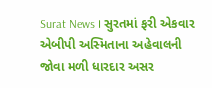Surat News । સુરતમાં ફરી એકવાર એબીપી અસ્મિતાના અહેવાલની જોવા મળી ધારદાર અસર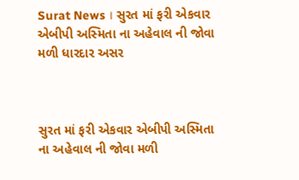Surat News । સુરત માં ફરી એકવાર એબીપી અસ્મિતા ના અહેવાલ ની જોવા મળી ધારદાર અસર



સુરત માં ફરી એકવાર એબીપી અસ્મિતા ના અહેવાલ ની જોવા મળી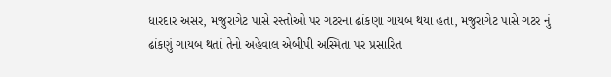ધારદાર અસર, મજુરાગેટ પાસે રસ્તોઓ પર ગટરના ઢાંકણા ગાયબ થયા હતા, મજુરાગેટ પાસે ગટર નું ઢાંકણું ગાયબ થતાં તેનો અહેવાલ એબીપી અસ્મિતા પર પ્રસારિત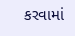કરવામાં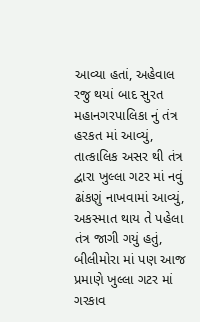આવ્યા હતાં, અહેવાલ રજુ થયાં બાદ સુરત મહાનગરપાલિકા નું તંત્ર હરકત માં આવ્યું, તાત્કાલિક અસર થી તંત્ર દ્વારા ખુલ્લા ગટર માં નવું ઢાંકણું નાખવામાં આવ્યું, અકસ્માત થાય તે પહેલા તંત્ર જાગી ગયું હતું, બીલીમોરા માં પણ આજ પ્રમાણે ખુલ્લા ગટર માં ગરકાવ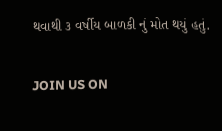થવાથી ૩ વર્ષીય બાળકી નું મોત થયું હતું.

JOIN US ON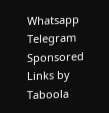Whatsapp
Telegram
Sponsored Links by Taboola